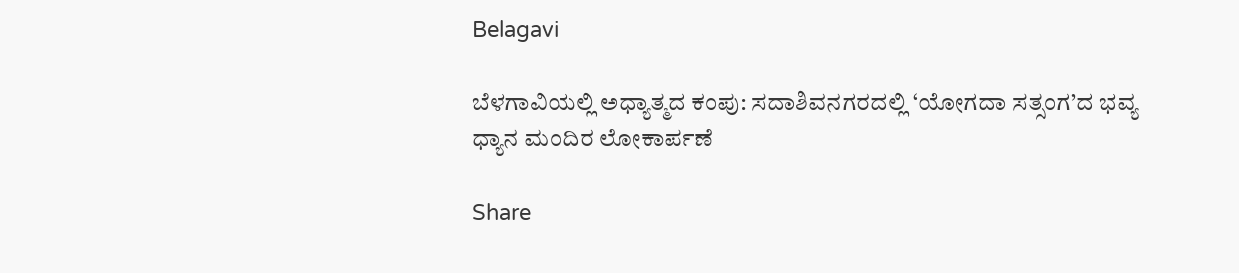Belagavi

ಬೆಳಗಾವಿಯಲ್ಲಿ ಅಧ್ಯಾತ್ಮದ ಕಂಪು: ಸದಾಶಿವನಗರದಲ್ಲಿ ‘ಯೋಗದಾ ಸತ್ಸಂಗ’ದ ಭವ್ಯ ಧ್ಯಾನ ಮಂದಿರ ಲೋಕಾರ್ಪಣೆ

Share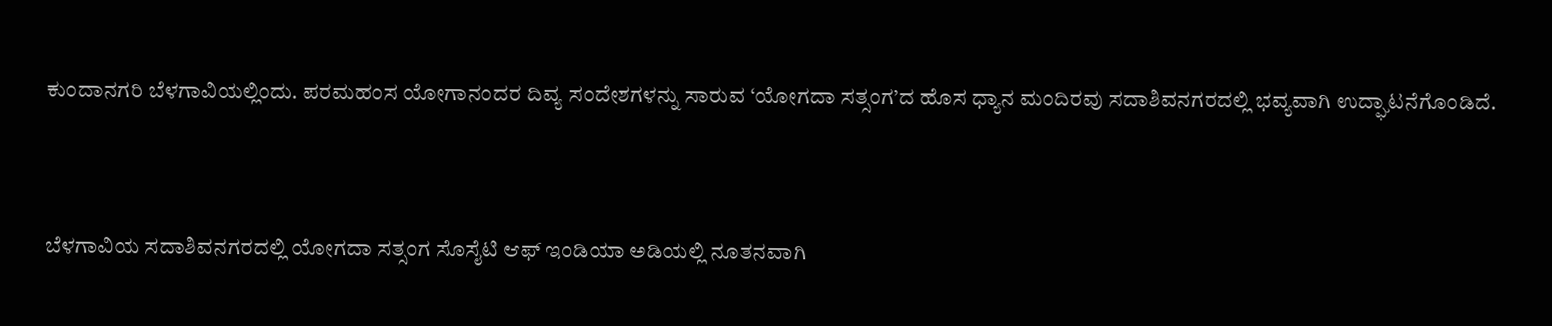ಕುಂದಾನಗರಿ ಬೆಳಗಾವಿಯಲ್ಲಿಂದು. ಪರಮಹಂಸ ಯೋಗಾನಂದರ ದಿವ್ಯ ಸಂದೇಶಗಳನ್ನು ಸಾರುವ ‘ಯೋಗದಾ ಸತ್ಸಂಗ’ದ ಹೊಸ ಧ್ಯಾನ ಮಂದಿರವು ಸದಾಶಿವನಗರದಲ್ಲಿ ಭವ್ಯವಾಗಿ ಉದ್ಘಾಟನೆಗೊಂಡಿದೆ.



ಬೆಳಗಾವಿಯ ಸದಾಶಿವನಗರದಲ್ಲಿ ಯೋಗದಾ ಸತ್ಸಂಗ ಸೊಸೈಟಿ ಆಫ್ ಇಂಡಿಯಾ ಅಡಿಯಲ್ಲಿ ನೂತನವಾಗಿ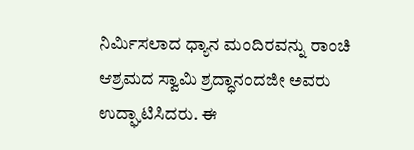ನಿರ್ಮಿಸಲಾದ ಧ್ಯಾನ ಮಂದಿರವನ್ನು ರಾಂಚಿ ಆಶ್ರಮದ ಸ್ವಾಮಿ ಶ್ರದ್ಧಾನಂದಜೀ ಅವರು ಉದ್ಘಾಟಿಸಿದರು. ಈ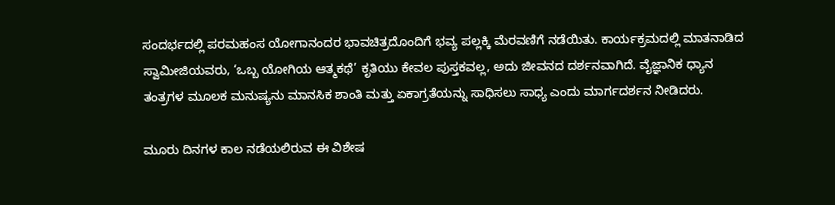ಸಂದರ್ಭದಲ್ಲಿ ಪರಮಹಂಸ ಯೋಗಾನಂದರ ಭಾವಚಿತ್ರದೊಂದಿಗೆ ಭವ್ಯ ಪಲ್ಲಕ್ಕಿ ಮೆರವಣಿಗೆ ನಡೆಯಿತು. ಕಾರ್ಯಕ್ರಮದಲ್ಲಿ ಮಾತನಾಡಿದ ಸ್ವಾಮೀಜಿಯವರು, ‘ಒಬ್ಬ ಯೋಗಿಯ ಆತ್ಮಕಥೆ’ ಕೃತಿಯು ಕೇವಲ ಪುಸ್ತಕವಲ್ಲ, ಅದು ಜೀವನದ ದರ್ಶನವಾಗಿದೆ. ವೈಜ್ಞಾನಿಕ ಧ್ಯಾನ ತಂತ್ರಗಳ ಮೂಲಕ ಮನುಷ್ಯನು ಮಾನಸಿಕ ಶಾಂತಿ ಮತ್ತು ಏಕಾಗ್ರತೆಯನ್ನು ಸಾಧಿಸಲು ಸಾಧ್ಯ ಎಂದು ಮಾರ್ಗದರ್ಶನ ನೀಡಿದರು.

ಮೂರು ದಿನಗಳ ಕಾಲ ನಡೆಯಲಿರುವ ಈ ವಿಶೇಷ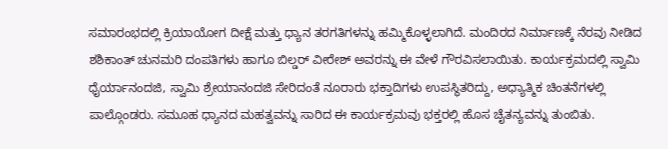ಸಮಾರಂಭದಲ್ಲಿ ಕ್ರಿಯಾಯೋಗ ದೀಕ್ಷೆ ಮತ್ತು ಧ್ಯಾನ ತರಗತಿಗಳನ್ನು ಹಮ್ಮಿಕೊಳ್ಳಲಾಗಿದೆ. ಮಂದಿರದ ನಿರ್ಮಾಣಕ್ಕೆ ನೆರವು ನೀಡಿದ ಶಶಿಕಾಂತ್ ಚುನಮರಿ ದಂಪತಿಗಳು ಹಾಗೂ ಬಿಲ್ಡರ್ ವೀರೇಶ್ ಅವರನ್ನು ಈ ವೇಳೆ ಗೌರವಿಸಲಾಯಿತು. ಕಾರ್ಯಕ್ರಮದಲ್ಲಿ ಸ್ವಾಮಿ ಧೈರ್ಯಾನಂದಜಿ, ಸ್ವಾಮಿ ಶ್ರೇಯಾನಂದಜಿ ಸೇರಿದಂತೆ ನೂರಾರು ಭಕ್ತಾದಿಗಳು ಉಪಸ್ಥಿತರಿದ್ದು, ಅಧ್ಯಾತ್ಮಿಕ ಚಿಂತನೆಗಳಲ್ಲಿ ಪಾಲ್ಗೊಂಡರು. ಸಮೂಹ ಧ್ಯಾನದ ಮಹತ್ವವನ್ನು ಸಾರಿದ ಈ ಕಾರ್ಯಕ್ರಮವು ಭಕ್ತರಲ್ಲಿ ಹೊಸ ಚೈತನ್ಯವನ್ನು ತುಂಬಿತು.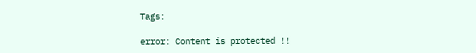Tags:

error: Content is protected !!